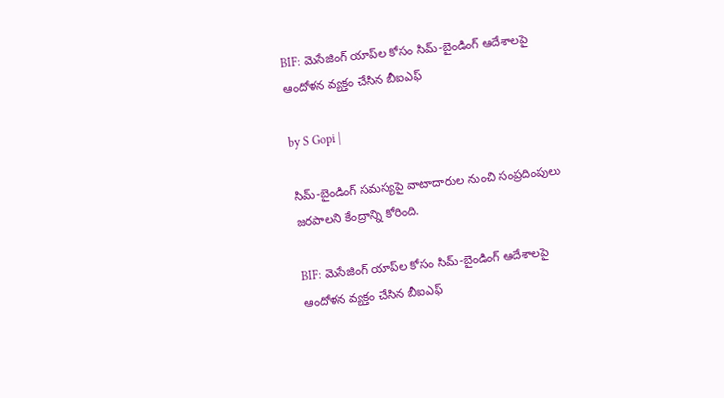BIF: మెసేజింగ్ యాప్‌ల కోసం సిమ్-బైండింగ్ ఆదేశాలపై ఆందోళన వ్యక్తం చేసిన బీఐఎఫ్

by S Gopi |

సిమ్-బైండింగ్ సమస్యపై వాటాదారుల నుంచి సంప్రదింపులు జరపాలని కేంద్రాన్ని కోరింది.

BIF: మెసేజింగ్ యాప్‌ల కోసం సిమ్-బైండింగ్ ఆదేశాలపై ఆందోళన వ్యక్తం చేసిన బీఐఎఫ్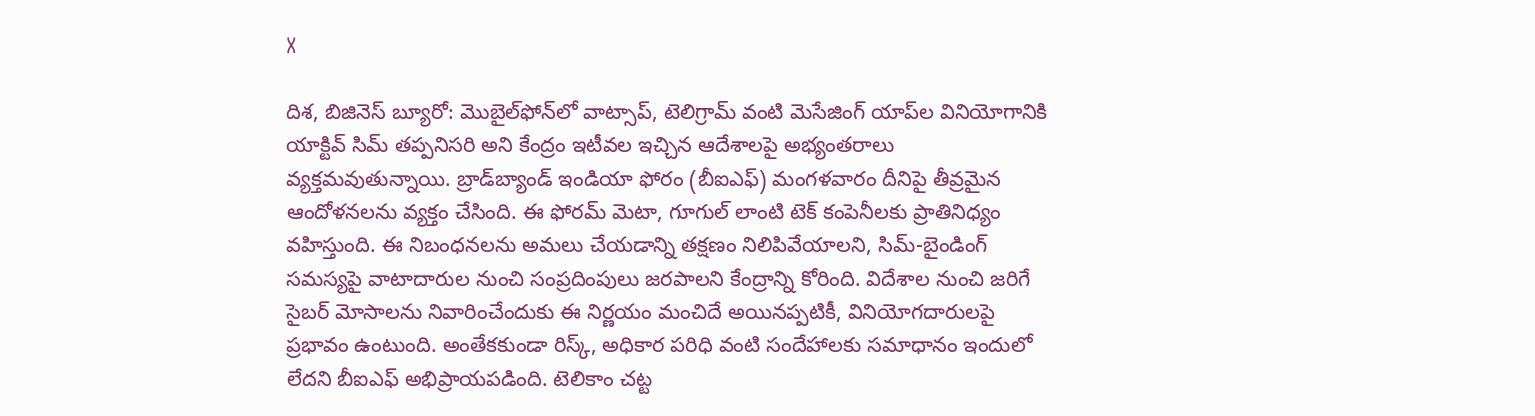X

దిశ, బిజినెస్ బ్యూరో: మొబైల్‌ఫోన్‌లో వాట్సాప్, టెలిగ్రామ్ వంటి మెసేజింగ్ యాప్‌ల వినియోగానికి యాక్టివ్ సిమ్‌ తప్పనిసరి అని కేంద్రం ఇటీవల ఇచ్చిన ఆదేశాలపై అభ్యంతరాలు వ్యక్తమవుతున్నాయి. బ్రాడ్‌బ్యాండ్ ఇండియా ఫోరం (బీఐఎఫ్) మంగళవారం దీనిపై తీవ్రమైన ఆందోళనలను వ్యక్తం చేసింది. ఈ ఫోరమ్ మెటా, గూగుల్‌ లాంటి టెక్ కంపెనీలకు ప్రాతినిధ్యం వహిస్తుంది. ఈ నిబంధనలను అమలు చేయడాన్ని తక్షణం నిలిపివేయాలని, సిమ్-బైండింగ్ సమస్యపై వాటాదారుల నుంచి సంప్రదింపులు జరపాలని కేంద్రాన్ని కోరింది. విదేశాల నుంచి జరిగే సైబర్ మోసాలను నివారించేందుకు ఈ నిర్ణయం మంచిదే అయినప్పటికీ, వినియోగదారులపై ప్రభావం ఉంటుంది. అంతేకకుండా రిస్క్, అధికార పరిధి వంటి సందేహాలకు సమాధానం ఇందులో లేదని బీఐఎఫ్ అభిప్రాయపడింది. టెలికాం చట్ట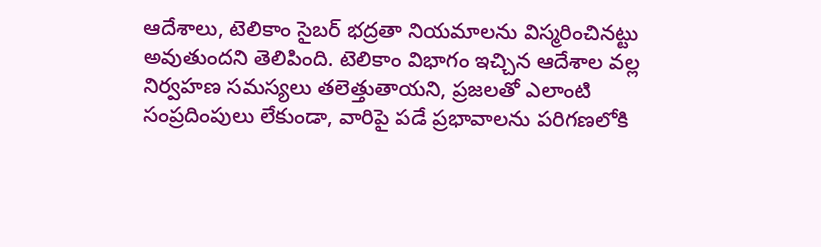ఆదేశాలు, టెలికాం సైబర్ భద్రతా నియమాలను విస్మరించినట్టు అవుతుందని తెలిపింది. టెలికాం విభాగం ఇచ్చిన ఆదేశాల వల్ల నిర్వహణ సమస్యలు తలెత్తుతాయని, ప్రజలతో ఎలాంటి సంప్రదింపులు లేకుండా, వారిపై పడే ప్రభావాలను పరిగణలోకి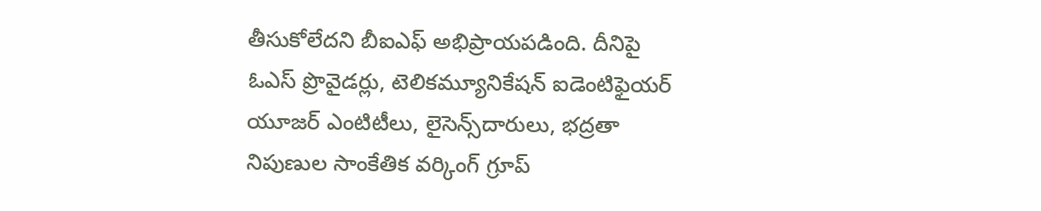తీసుకోలేదని బీఐఎఫ్ అభిప్రాయపడింది. దీనిపై ఓఎస్ ప్రొవైడర్లు, టెలికమ్యూనికేషన్ ఐడెంటిఫైయర్ యూజర్ ఎంటిటీలు, లైసెన్స్‌దారులు, భద్రతా నిపుణుల సాంకేతిక వర్కింగ్ గ్రూప్‌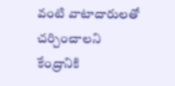వంటి వాటాదారులతో చర్చించాలని కేంద్రానికి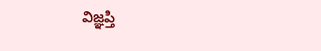విజ్ఞప్తి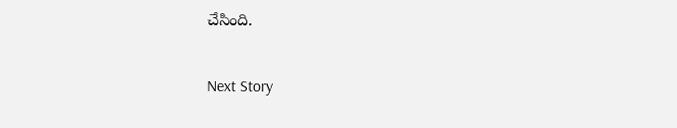చేసింది.

Next Story